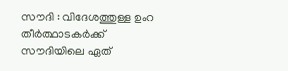സൗദി : വിദേശത്തുള്ള ഉംറ തീര്‍ത്ഥാടകര്‍ക്ക് സൗദിയിലെ ഏത്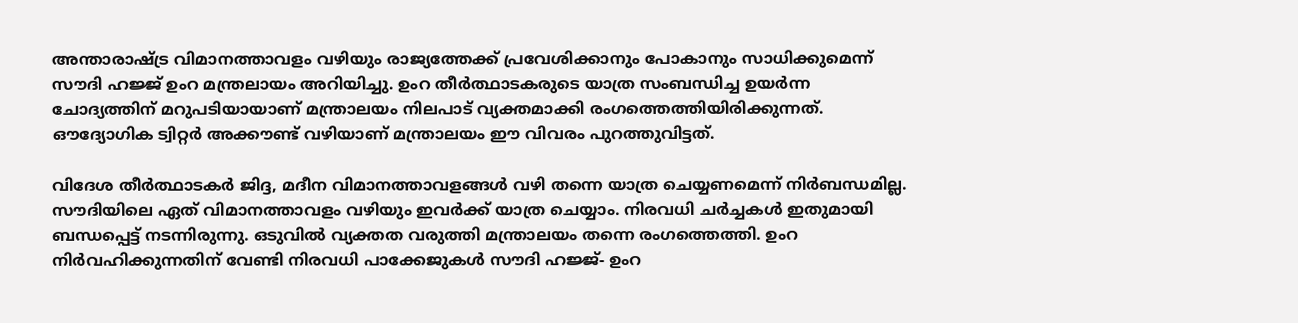അന്താരാഷ്ട്ര വിമാനത്താവളം വഴിയും രാജ്യത്തേക്ക് പ്രവേശിക്കാനും പോകാനും സാധിക്കുമെന്ന് സൗദി ഹജ്ജ് ഉംറ മന്ത്രലായം അറിയിച്ചു. ഉംറ തീര്‍ത്ഥാടകരുടെ യാത്ര സംബന്ധിച്ച ഉയർന്ന ചോദ്യത്തിന് മറുപടിയായാണ് മന്ത്രാലയം നിലപാട് വ്യക്തമാക്കി രംഗത്തെത്തിയിരിക്കുന്നത്. ഔദ്യോഗിക ട്വിറ്റര്‍ അക്കൗണ്ട് വഴിയാണ് മന്ത്രാലയം ഈ വിവരം പുറത്തുവിട്ടത്.

വിദേശ തീര്‍ത്ഥാടകര്‍ ജിദ്ദ, മദീന വിമാനത്താവളങ്ങള്‍ വഴി തന്നെ യാത്ര ചെയ്യണമെന്ന് നിർബന്ധമില്ല. സൗദിയിലെ ഏത് വിമാനത്താവളം വഴിയും ഇവർക്ക് യാത്ര ചെയ്യാം. നിരവധി ചർച്ചകൾ ഇതുമായി ബന്ധപ്പെട്ട് നടന്നിരുന്നു. ഒടുവിൽ വ്യക്തത വരുത്തി മന്ത്രാലയം തന്നെ രംഗത്തെത്തി. ഉംറ നിർവഹിക്കുന്നതിന് വേണ്ടി നിരവധി പാക്കേജുകൾ സൗദി ഹജ്ജ്- ഉംറ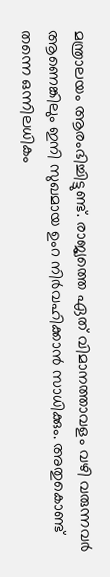മന്ത്രാലയം ആരംഭിച്ചിട്ടുണ്ട്. രാജ്യത്തെ ഏത് വിമാനത്താവളം വഴി വരുന്നവർ ആണെങ്കിലും ഇനി സുഖമായ ഉംറ നിർവഹിക്കാൻ സാധിക്കും. അതുകൊണ്ട് തന്നെ ഒന്നിലധികം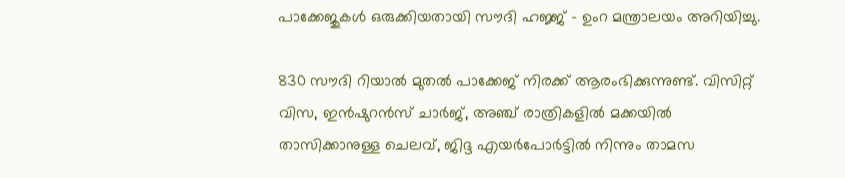പാക്കേജുകൾ ഒരുക്കിയതായി സൗദി ഹജ്ജ് – ഉംറ മന്ത്രാലയം അറിയിച്ചു.

830 സൗദി റിയാൽ മുതൽ പാക്കേജ് നിരക്ക് ആരംഭിക്കുന്നുണ്ട്. വിസിറ്റ് വിസ, ഇൻഷുറൻസ് ചാർജ്, അഞ്ച് രാത്രികളിൽ മക്കയിൽ താസിക്കാനുള്ള ചെലവ്, ജിദ്ദ എയര്‍പോര്‍ട്ടില്‍ നിന്നും താമസ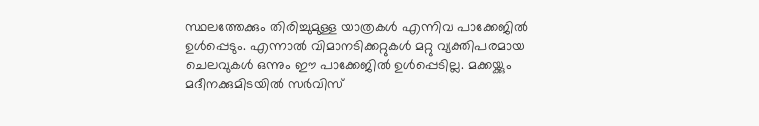സ്ഥലത്തേക്കും തിരിച്ചുമുള്ള യാത്രകൾ എന്നിവ പാക്കേജിൽ ഉൾപ്പെടും. എന്നാൽ വിമാനടിക്കറ്റുകൾ മറ്റു വ്യക്തിപരമായ ചെലവുകൾ ഒന്നും ഈ പാക്കേജിൽ ഉൾപ്പെടില്ല. മക്കയ്ക്കും മദീനക്കുമിടയിൽ സർവിസ്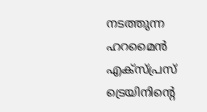നടത്തുന്ന ഹറമൈൻ എക്‌സ്‌പ്രസ് ട്രെയിനിന്റെ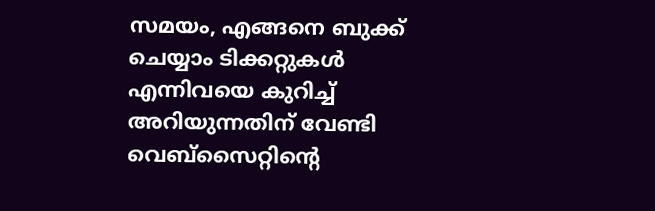സമയം, എങ്ങനെ ബുക്ക് ചെയ്യാം ടിക്കറ്റുകൾ എന്നിവയെ കുറിച്ച് അറിയുന്നതിന് വേണ്ടി വെബ്‌സൈറ്റിന്റെ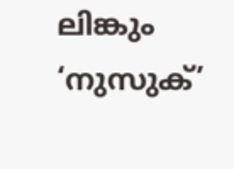ലിങ്കും ‘നുസുക്’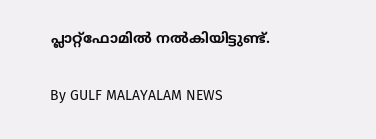പ്ലാറ്റ്ഫോമിൽ നൽകിയിട്ടുണ്ട്.

By GULF MALAYALAM NEWS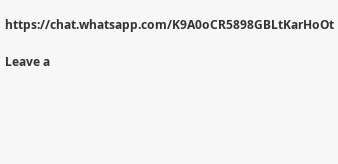https://chat.whatsapp.com/K9A0oCR5898GBLtKarHoOt

Leave a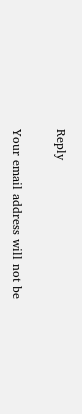Reply

Your email address will not be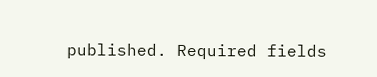published. Required fields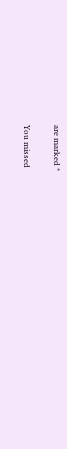are marked *

You missed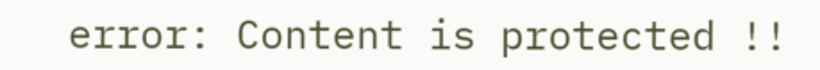error: Content is protected !!